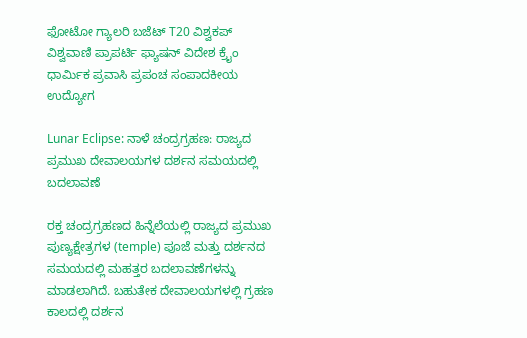ಫೋಟೋ ಗ್ಯಾಲರಿ ಬಜೆಟ್ T20 ವಿಶ್ವಕಪ್ ವಿಶ್ವವಾಣಿ ಪ್ರಾಪರ್ಟಿ ಫ್ಯಾಷನ್ ವಿದೇಶ ಕ್ರೈಂ ಧಾರ್ಮಿಕ ಪ್ರವಾಸಿ ಪ್ರಪಂಚ ಸಂಪಾದಕೀಯ ಉದ್ಯೋಗ

Lunar Eclipse: ನಾಳೆ ಚಂದ್ರಗ್ರಹಣ: ರಾಜ್ಯದ ಪ್ರಮುಖ ದೇವಾಲಯಗಳ ದರ್ಶನ ಸಮಯದಲ್ಲಿ ಬದಲಾವಣೆ

ರಕ್ತ ಚಂದ್ರಗ್ರಹಣದ ಹಿನ್ನೆಲೆಯಲ್ಲಿ ರಾಜ್ಯದ ಪ್ರಮುಖ ಪುಣ್ಯಕ್ಷೇತ್ರಗಳ (temple) ಪೂಜೆ ಮತ್ತು ದರ್ಶನದ ಸಮಯದಲ್ಲಿ ಮಹತ್ತರ ಬದಲಾವಣೆಗಳನ್ನು ಮಾಡಲಾಗಿದೆ. ಬಹುತೇಕ ದೇವಾಲಯಗಳಲ್ಲಿ ಗ್ರಹಣ ಕಾಲದಲ್ಲಿ ದರ್ಶನ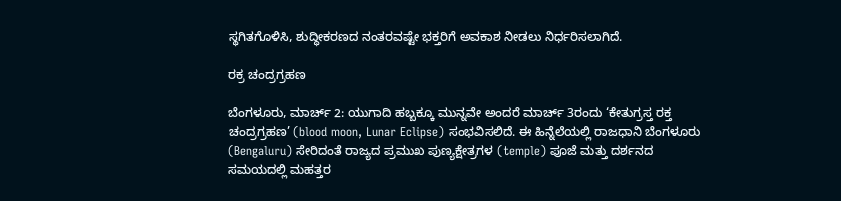ಸ್ಥಗಿತಗೊಳಿಸಿ, ಶುದ್ಧೀಕರಣದ ನಂತರವಷ್ಟೇ ಭಕ್ತರಿಗೆ ಅವಕಾಶ ನೀಡಲು ನಿರ್ಧರಿಸಲಾಗಿದೆ.

ರಕ್ರ ಚಂದ್ರಗ್ರಹಣ

ಬೆಂಗಳೂರು, ಮಾರ್ಚ್‌ 2: ಯುಗಾದಿ ಹಬ್ಬಕ್ಕೂ ಮುನ್ನವೇ ಅಂದರೆ ಮಾರ್ಚ್ 3ರಂದು ‘ಕೇತುಗ್ರಸ್ತ ರಕ್ತ ಚಂದ್ರಗ್ರಹಣ’ (blood moon, Lunar Eclipse) ಸಂಭವಿಸಲಿದೆ. ಈ ಹಿನ್ನೆಲೆಯಲ್ಲಿ ರಾಜಧಾನಿ ಬೆಂಗಳೂರು (Bengaluru) ಸೇರಿದಂತೆ ರಾಜ್ಯದ ಪ್ರಮುಖ ಪುಣ್ಯಕ್ಷೇತ್ರಗಳ (temple) ಪೂಜೆ ಮತ್ತು ದರ್ಶನದ ಸಮಯದಲ್ಲಿ ಮಹತ್ತರ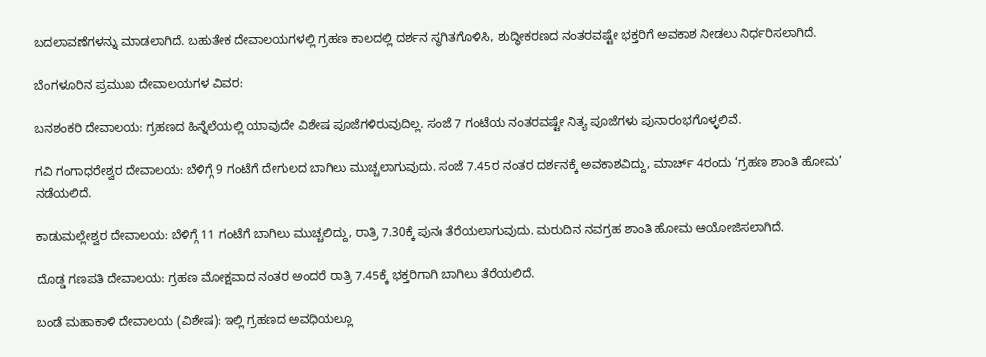ಬದಲಾವಣೆಗಳನ್ನು ಮಾಡಲಾಗಿದೆ. ಬಹುತೇಕ ದೇವಾಲಯಗಳಲ್ಲಿ ಗ್ರಹಣ ಕಾಲದಲ್ಲಿ ದರ್ಶನ ಸ್ಥಗಿತಗೊಳಿಸಿ, ಶುದ್ಧೀಕರಣದ ನಂತರವಷ್ಟೇ ಭಕ್ತರಿಗೆ ಅವಕಾಶ ನೀಡಲು ನಿರ್ಧರಿಸಲಾಗಿದೆ.

ಬೆಂಗಳೂರಿನ ಪ್ರಮುಖ ದೇವಾಲಯಗಳ ವಿವರ:

ಬನಶಂಕರಿ ದೇವಾಲಯ: ಗ್ರಹಣದ ಹಿನ್ನೆಲೆಯಲ್ಲಿ ಯಾವುದೇ ವಿಶೇಷ ಪೂಜೆಗಳಿರುವುದಿಲ್ಲ. ಸಂಜೆ 7 ಗಂಟೆಯ ನಂತರವಷ್ಟೇ ನಿತ್ಯ ಪೂಜೆಗಳು ಪುನಾರಂಭಗೊಳ್ಳಲಿವೆ.

ಗವಿ ಗಂಗಾಧರೇಶ್ವರ ದೇವಾಲಯ: ಬೆಳಿಗ್ಗೆ 9 ಗಂಟೆಗೆ ದೇಗುಲದ ಬಾಗಿಲು ಮುಚ್ಚಲಾಗುವುದು. ಸಂಜೆ 7.45ರ ನಂತರ ದರ್ಶನಕ್ಕೆ ಅವಕಾಶವಿದ್ದು, ಮಾರ್ಚ್ 4ರಂದು ‘ಗ್ರಹಣ ಶಾಂತಿ ಹೋಮ’ ನಡೆಯಲಿದೆ.

ಕಾಡುಮಲ್ಲೇಶ್ವರ ದೇವಾಲಯ: ಬೆಳಿಗ್ಗೆ 11 ಗಂಟೆಗೆ ಬಾಗಿಲು ಮುಚ್ಚಲಿದ್ದು, ರಾತ್ರಿ 7.30ಕ್ಕೆ ಪುನಃ ತೆರೆಯಲಾಗುವುದು. ಮರುದಿನ ನವಗ್ರಹ ಶಾಂತಿ ಹೋಮ ಆಯೋಜಿಸಲಾಗಿದೆ.

ದೊಡ್ಡ ಗಣಪತಿ ದೇವಾಲಯ: ಗ್ರಹಣ ಮೋಕ್ಷವಾದ ನಂತರ ಅಂದರೆ ರಾತ್ರಿ 7.45ಕ್ಕೆ ಭಕ್ತರಿಗಾಗಿ ಬಾಗಿಲು ತೆರೆಯಲಿದೆ.

ಬಂಡೆ ಮಹಾಕಾಳಿ ದೇವಾಲಯ (ವಿಶೇಷ): ಇಲ್ಲಿ ಗ್ರಹಣದ ಅವಧಿಯಲ್ಲೂ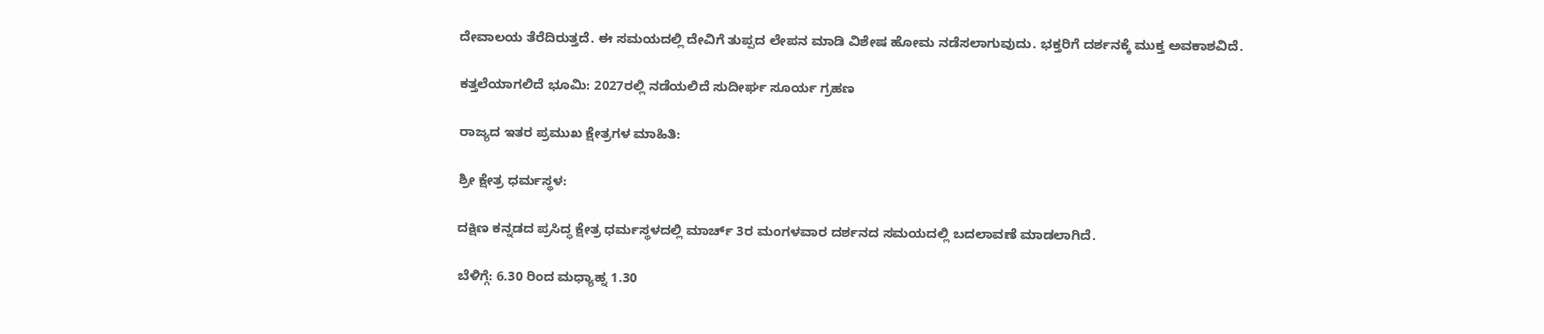ದೇವಾಲಯ ತೆರೆದಿರುತ್ತದೆ. ಈ ಸಮಯದಲ್ಲಿ ದೇವಿಗೆ ತುಪ್ಪದ ಲೇಪನ ಮಾಡಿ ವಿಶೇಷ ಹೋಮ ನಡೆಸಲಾಗುವುದು. ಭಕ್ತರಿಗೆ ದರ್ಶನಕ್ಕೆ ಮುಕ್ತ ಅವಕಾಶವಿದೆ.

ಕತ್ತಲೆಯಾಗಲಿದೆ ಭೂಮಿ: 2027ರಲ್ಲಿ ನಡೆಯಲಿದೆ ಸುದೀರ್ಘ ಸೂರ್ಯ ಗ್ರಹಣ

ರಾಜ್ಯದ ಇತರ ಪ್ರಮುಖ ಕ್ಷೇತ್ರಗಳ ಮಾಹಿತಿ:

ಶ್ರೀ ಕ್ಷೇತ್ರ ಧರ್ಮಸ್ಥಳ:

ದಕ್ಷಿಣ ಕನ್ನಡದ ಪ್ರಸಿದ್ಧ ಕ್ಷೇತ್ರ ಧರ್ಮಸ್ಥಳದಲ್ಲಿ ಮಾರ್ಚ್ 3ರ ಮಂಗಳವಾರ ದರ್ಶನದ ಸಮಯದಲ್ಲಿ ಬದಲಾವಣೆ ಮಾಡಲಾಗಿದೆ.

ಬೆಳಿಗ್ಗೆ: 6.30 ರಿಂದ ಮಧ್ಯಾಹ್ನ 1.30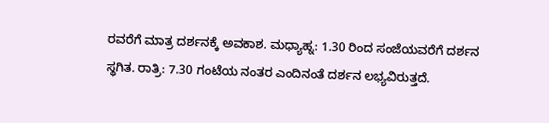ರವರೆಗೆ ಮಾತ್ರ ದರ್ಶನಕ್ಕೆ ಅವಕಾಶ. ಮಧ್ಯಾಹ್ನ: 1.30 ರಿಂದ ಸಂಜೆಯವರೆಗೆ ದರ್ಶನ ಸ್ಥಗಿತ. ರಾತ್ರಿ: 7.30 ಗಂಟೆಯ ನಂತರ ಎಂದಿನಂತೆ ದರ್ಶನ ಲಭ್ಯವಿರುತ್ತದೆ.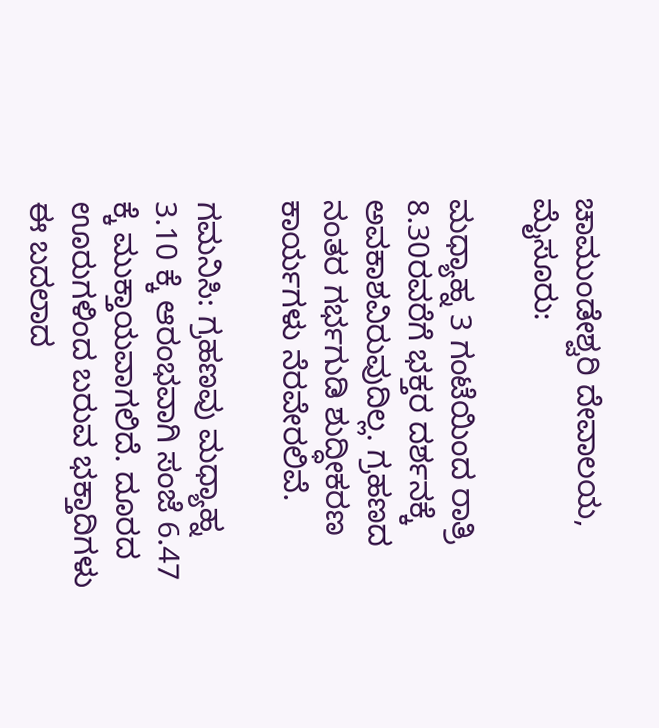ಚಾಮುಂಡೇಶ್ವರಿ ದೇವಾಲಯ, ಮೈಸೂರು:

ಮಧ್ಯಾಹ್ನ 3 ಗಂಟೆಯಿಂದ ರಾತ್ರಿ 8.30ರವರೆಗೆ ಭಕ್ತರ ದರ್ಶನಕ್ಕೆ ಅವಕಾಶವಿರುವುದಿಲ್ಲ. ಗ್ರಹಣದ ನಂತರ ಗರ್ಭಗುಡಿ ಶುದ್ಧೀಕರಣ ಕಾರ್ಯಗಳು ನೆರವೇರಲಿವೆ.

ಗಮನಿಸಿ: ಗ್ರಹಣವು ಮಧ್ಯಾಹ್ನ 3.10 ಕ್ಕೆ ಆರಂಭವಾಗಿ ಸಂಜೆ 6.47 ಕ್ಕೆ ಮುಕ್ತಾಯವಾಗಲಿದೆ. ದೂರದ ಊರುಗಳಿಂದ ಬರುವ ಭಕ್ತಾದಿಗಳು ಈ ಬದಲಾದ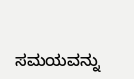ಸಮಯವನ್ನು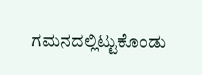ಗಮನದಲ್ಲಿಟ್ಟುಕೊಂಡು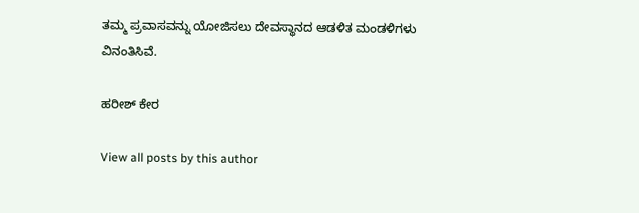ತಮ್ಮ ಪ್ರವಾಸವನ್ನು ಯೋಜಿಸಲು ದೇವಸ್ಥಾನದ ಆಡಳಿತ ಮಂಡಳಿಗಳು ವಿನಂತಿಸಿವೆ.

ಹರೀಶ್‌ ಕೇರ

View all posts by this author